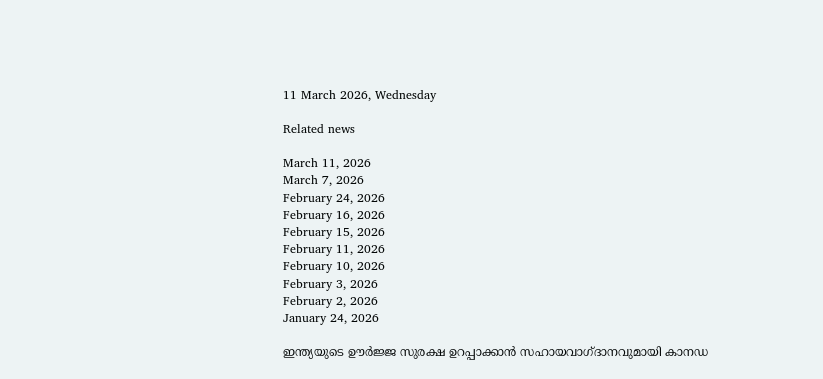11 March 2026, Wednesday

Related news

March 11, 2026
March 7, 2026
February 24, 2026
February 16, 2026
February 15, 2026
February 11, 2026
February 10, 2026
February 3, 2026
February 2, 2026
January 24, 2026

ഇന്ത്യയുടെ ഊര്‍ജ്ജ സുരക്ഷ ഉറപ്പാക്കാന്‍ സഹായവാഗ്ദാനവുമായി കാനഡ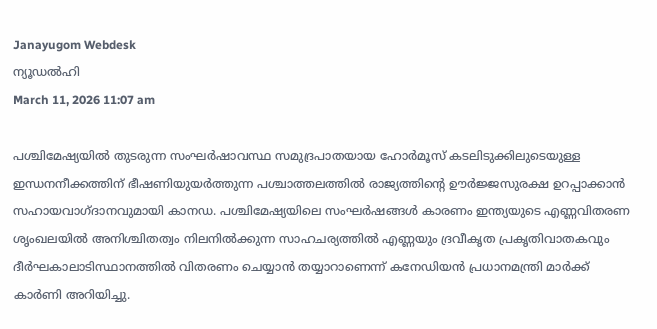Janayugom Webdesk
ന്യൂഡല്‍ഹി
March 11, 2026 11:07 am

പശ്ചിമേഷ്യയില്‍ തുടരുന്ന സംഘര്‍ഷാവസ്ഥ സമുദ്രപാതയായ ഹോര്‍മൂസ് കടലിടുക്കിലുടെയുള്ള ഇന്ധനനീക്കത്തിന് ഭീഷണിയുയര്‍ത്തുന്ന പശ്ചാത്തലത്തില്‍ രാജ്യത്തിന്റെ ഊര്‍ജ്ജസുരക്ഷ ഉറപ്പാക്കാന്‍ സഹായവാഗ്ദാനവുമായി കാനഡ. പശ്ചിമേഷ്യയിലെ സംഘർഷങ്ങൾ കാരണം ഇന്ത്യയുടെ എണ്ണവിതരണ ശൃംഖലയിൽ അനിശ്ചിതത്വം നിലനിൽക്കുന്ന സാഹചര്യത്തിൽ എണ്ണയും ദ്രവീകൃത പ്രകൃതിവാതകവും ദീർഘകാലാടിസ്ഥാനത്തിൽ വിതരണം ചെയ്യാൻ തയ്യാറാണെന്ന് കനേഡിയൻ പ്രധാനമന്ത്രി മാർക്ക് കാർണി അറിയിച്ചു.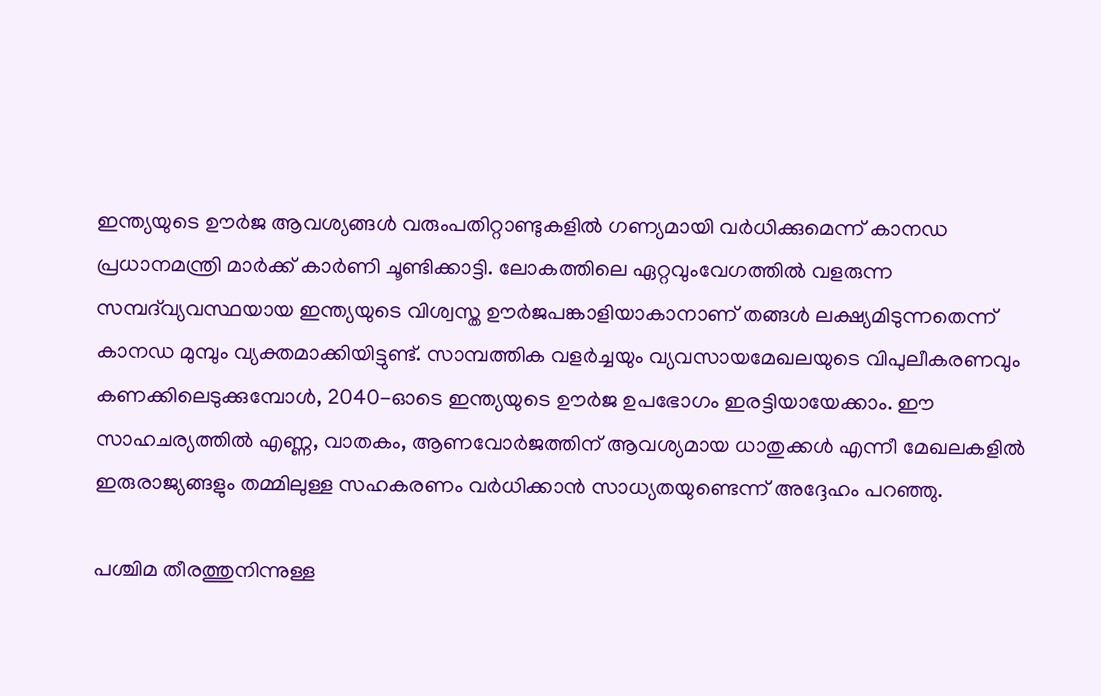ഇന്ത്യയുടെ ഊർജ ആവശ്യങ്ങൾ വരുംപതിറ്റാണ്ടുകളിൽ ഗണ്യമായി വർധിക്കുമെന്ന് കാനഡ പ്രധാനമന്ത്രി മാർക്ക് കാർണി ചൂണ്ടിക്കാട്ടി. ലോകത്തിലെ ഏറ്റവുംവേഗത്തിൽ വളരുന്ന സമ്പദ്‌വ്യവസ്ഥയായ ഇന്ത്യയുടെ വിശ്വസ്ത ഊർജപങ്കാളിയാകാനാണ് തങ്ങൾ ലക്ഷ്യമിടുന്നതെന്ന് കാനഡ മുമ്പും വ്യക്തമാക്കിയിട്ടുണ്ട്. സാമ്പത്തിക വളർച്ചയും വ്യവസായമേഖലയുടെ വിപുലീകരണവും കണക്കിലെടുക്കുമ്പോൾ, 2040-ഓടെ ഇന്ത്യയുടെ ഊർജ ഉപഭോഗം ഇരട്ടിയായേക്കാം. ഈ സാഹചര്യത്തിൽ എണ്ണ, വാതകം, ആണവോർജത്തിന് ആവശ്യമായ ധാതുക്കൾ എന്നീ മേഖലകളിൽ ഇരുരാജ്യങ്ങളും തമ്മിലുള്ള സഹകരണം വർധിക്കാൻ സാധ്യതയുണ്ടെന്ന് അദ്ദേഹം പറഞ്ഞു.

പശ്ചിമ തീരത്തുനിന്നുള്ള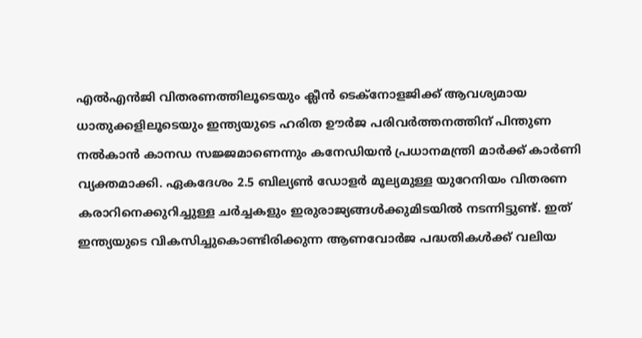എൽഎൻജി വിതരണത്തിലൂടെയും ക്ലീൻ ടെക്നോളജിക്ക് ആവശ്യമായ ധാതുക്കളിലൂടെയും ഇന്ത്യയുടെ ഹരിത ഊർജ പരിവർത്തനത്തിന് പിന്തുണ നൽകാൻ കാനഡ സജ്ജമാണെന്നും കനേഡിയൻ പ്രധാനമന്ത്രി മാർക്ക് കാർണി വ്യക്തമാക്കി. ഏകദേശം 2.5 ബില്യൺ ഡോളർ മൂല്യമുള്ള യുറേനിയം വിതരണ കരാറിനെക്കുറിച്ചുള്ള ചർച്ചകളും ഇരുരാജ്യങ്ങൾക്കുമിടയിൽ നടന്നിട്ടുണ്ട്. ഇത് ഇന്ത്യയുടെ വികസിച്ചുകൊണ്ടിരിക്കുന്ന ആണവോർജ പദ്ധതികൾക്ക് വലിയ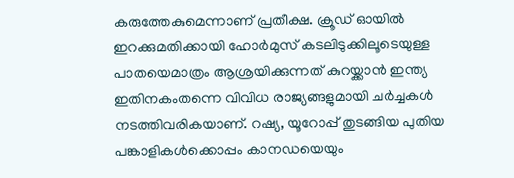കരുത്തേകുമെന്നാണ് പ്രതീക്ഷ. ക്രൂഡ് ഓയിൽ ഇറക്കുമതിക്കായി ഹോർമുസ് കടലിടുക്കിലൂടെയുള്ള പാതയെമാത്രം ആശ്രയിക്കുന്നത് കുറയ്ക്കാൻ ഇന്ത്യ ഇതിനകംതന്നെ വിവിധ രാജ്യങ്ങളുമായി ചർച്ചകൾ നടത്തിവരികയാണ്. റഷ്യ, യൂറോപ്പ് തുടങ്ങിയ പുതിയ പങ്കാളികൾക്കൊപ്പം കാനഡയെയും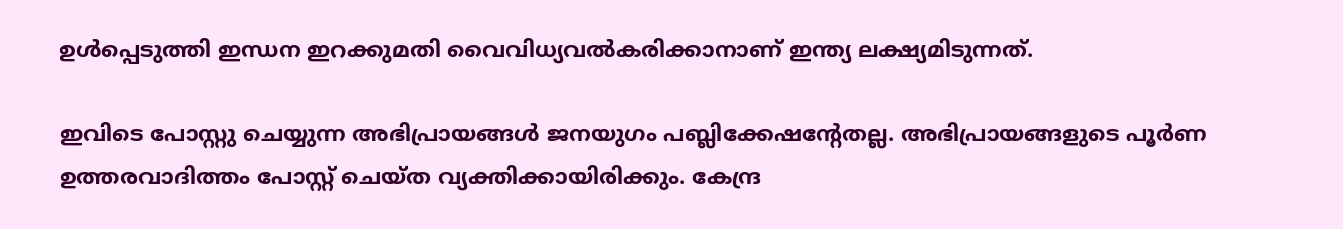ഉൾപ്പെടുത്തി ഇന്ധന ഇറക്കുമതി വൈവിധ്യവൽകരിക്കാനാണ് ഇന്ത്യ ലക്ഷ്യമിടുന്നത്.

ഇവിടെ പോസ്റ്റു ചെയ്യുന്ന അഭിപ്രായങ്ങള്‍ ജനയുഗം പബ്ലിക്കേഷന്റേതല്ല. അഭിപ്രായങ്ങളുടെ പൂര്‍ണ ഉത്തരവാദിത്തം പോസ്റ്റ് ചെയ്ത വ്യക്തിക്കായിരിക്കും. കേന്ദ്ര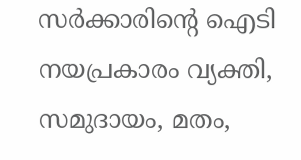സര്‍ക്കാരിന്റെ ഐടി നയപ്രകാരം വ്യക്തി, സമുദായം, മതം,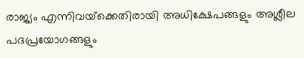രാജ്യം എന്നിവയ്‌ക്കെതിരായി അധിക്ഷേപങ്ങളും അശ്ലീല പദപ്രയോഗങ്ങളും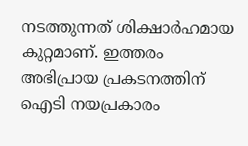നടത്തുന്നത് ശിക്ഷാര്‍ഹമായ കുറ്റമാണ്. ഇത്തരം അഭിപ്രായ പ്രകടനത്തിന് ഐടി നയപ്രകാരം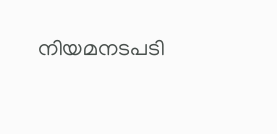നിയമനടപടി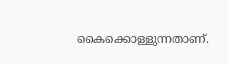കൈക്കൊള്ളുന്നതാണ്.